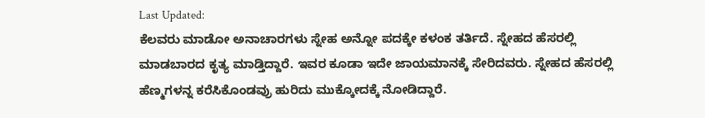Last Updated:
ಕೆಲವರು ಮಾಡೋ ಅನಾಚಾರಗಳು ಸ್ನೇಹ ಅನ್ನೋ ಪದಕ್ಕೇ ಕಳಂಕ ತರ್ತಿದೆ. ಸ್ನೇಹದ ಹೆಸರಲ್ಲಿ ಮಾಡಬಾರದ ಕೃತ್ಯ ಮಾಡ್ತಿದ್ದಾರೆ. ಇವರ ಕೂಡಾ ಇದೇ ಜಾಯಮಾನಕ್ಕೆ ಸೇರಿದವರು. ಸ್ನೇಹದ ಹೆಸರಲ್ಲಿ ಹೆಣ್ಮಗಳನ್ನ ಕರೆಸಿಕೊಂಡವ್ರು ಹುರಿದು ಮುಕ್ಕೋದಕ್ಕೆ ನೋಡಿದ್ದಾರೆ.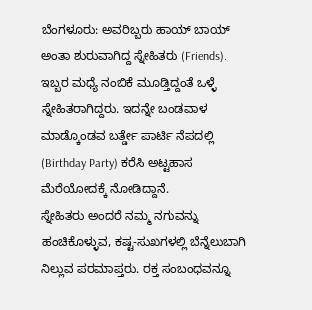ಬೆಂಗಳೂರು: ಅವರಿಬ್ಬರು ಹಾಯ್ ಬಾಯ್ ಅಂತಾ ಶುರುವಾಗಿದ್ದ ಸ್ನೇಹಿತರು (Friends). ಇಬ್ಬರ ಮಧ್ಯೆ ನಂಬಿಕೆ ಮೂಡ್ತಿದ್ದಂತೆ ಒಳ್ಳೆ ಸ್ನೇಹಿತರಾಗಿದ್ದರು. ಇದನ್ನೇ ಬಂಡವಾಳ ಮಾಡ್ಕೊಂಡವ ಬರ್ತ್ಡೇ ಪಾರ್ಟಿ ನೆಪದಲ್ಲಿ (Birthday Party) ಕರೆಸಿ ಅಟ್ಟಹಾಸ ಮೆರೆಯೋದಕ್ಕೆ ನೋಡಿದ್ದಾನೆ.
ಸ್ನೇಹಿತರು ಅಂದರೆ ನಮ್ಮ ನಗುವನ್ನು ಹಂಚಿಕೊಳ್ಳುವ, ಕಷ್ಟ-ಸುಖಗಳಲ್ಲಿ ಬೆನ್ನೆಲುಬಾಗಿ ನಿಲ್ಲುವ ಪರಮಾಪ್ತರು. ರಕ್ತ ಸಂಬಂಧವನ್ನೂ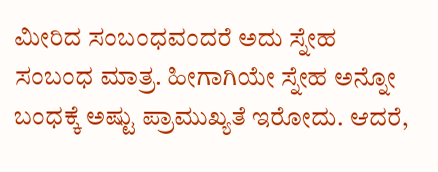ಮೀರಿದ ಸಂಬಂಧವಂದರೆ ಅದು ಸ್ನೇಹ ಸಂಬಂಧ ಮಾತ್ರ. ಹೀಗಾಗಿಯೇ ಸ್ನೇಹ ಅನ್ನೋ ಬಂಧಕ್ಕೆ ಅಷ್ಟು ಪ್ರಾಮುಖ್ಯತೆ ಇರೋದು. ಆದರೆ,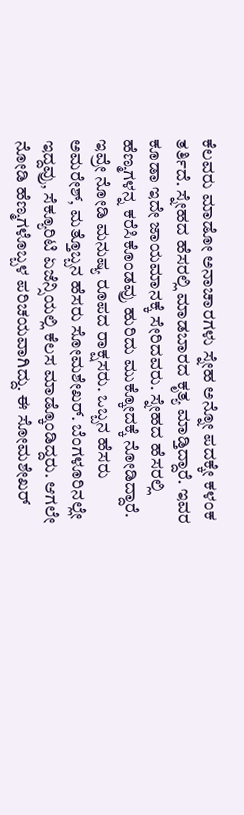ಕೆಲವರು ಮಾಡೋ ಅನಾಚಾರಗಳು ಸ್ನೇಹ ಅನ್ನೋ ಪದಕ್ಕೇ ಕಳಂಕ ತರ್ತಿದೆ. ಸ್ನೇಹದ ಹೆಸರಲ್ಲಿ ಮಾಡಬಾರದ ಕೃತ್ಯ ಮಾಡ್ತಿದ್ದಾರೆ. ಇವರ ಕೂಡಾ ಇದೇ ಜಾಯಮಾನಕ್ಕೆ ಸೇರಿದವರು. ಸ್ನೇಹದ ಹೆಸರಲ್ಲಿ ಹೆಣ್ಮಗಳನ್ನ ಕರೆಸಿಕೊಂಡವ್ರು ಹುರಿದು ಮುಕ್ಕೋದಕ್ಕೆ ನೋಡಿದ್ದಾರೆ.
ಇವ್ರೇ ನೋಡಿ ಮನುಷ್ಯ ರೂಪದ ರಾಕ್ಷಸರು. ಒಬ್ಬನ ಹೆಸರು ಅಮರೇಶ್, ಮತ್ತೊಬ್ಬನ ಹೆಸರು ಸೋಮಶೇಖರ್. ಬೆಂಗಳೂರಿನಲ್ಲೇ ಇದ್ದವ್ರು, ಸೆಕ್ಯೂರಿಟಿ ಏಜೆನ್ಸಿಯಲ್ಲಿ ಕೆಲಸ ಮಾಡ್ಕೊಂಡಿದ್ದರು. ಆಗಲೇ ನೋಡಿ ಹೆಣ್ಮಗಳೊಬ್ಬಳ ಪರಿಚಯವಾಗಿದ್ದು. ಈ ಸೋಮಶೇಖರ್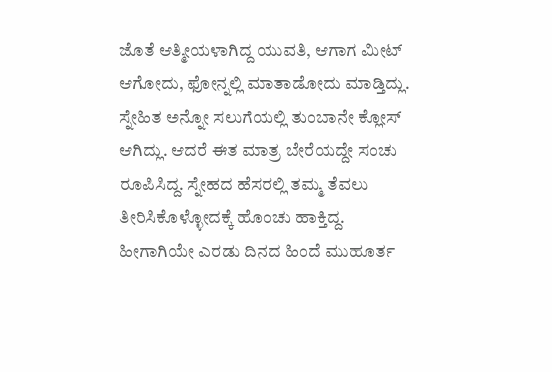ಜೊತೆ ಆತ್ಮೀಯಳಾಗಿದ್ದ ಯುವತಿ, ಆಗಾಗ ಮೀಟ್ ಆಗೋದು, ಫೋನ್ನಲ್ಲಿ ಮಾತಾಡೋದು ಮಾಡ್ತಿದ್ಲು. ಸ್ನೇಹಿತ ಅನ್ನೋ ಸಲುಗೆಯಲ್ಲಿ ತುಂಬಾನೇ ಕ್ಲೋಸ್ ಆಗಿದ್ಲು. ಆದರೆ ಈತ ಮಾತ್ರ ಬೇರೆಯದ್ದೇ ಸಂಚು ರೂಪಿಸಿದ್ದ. ಸ್ನೇಹದ ಹೆಸರಲ್ಲಿ ತಮ್ಮ ತೆವಲು ತೀರಿಸಿಕೊಳ್ಳೋದಕ್ಕೆ ಹೊಂಚು ಹಾಕ್ತಿದ್ದ. ಹೀಗಾಗಿಯೇ ಎರಡು ದಿನದ ಹಿಂದೆ ಮುಹೂರ್ತ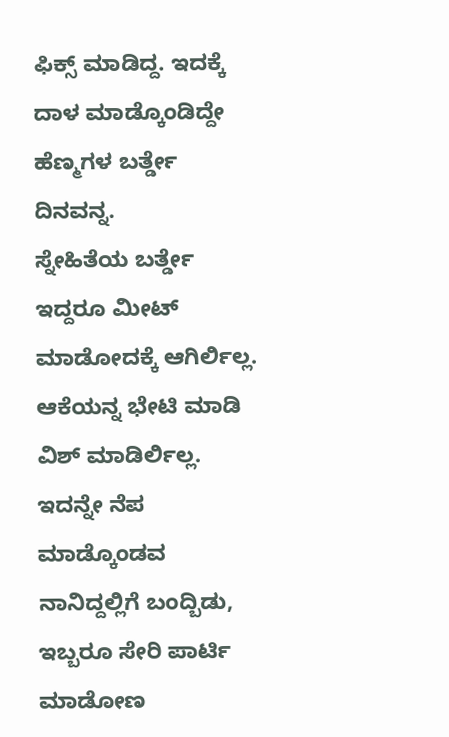ಫಿಕ್ಸ್ ಮಾಡಿದ್ದ. ಇದಕ್ಕೆ ದಾಳ ಮಾಡ್ಕೊಂಡಿದ್ದೇ ಹೆಣ್ಮಗಳ ಬರ್ತ್ಡೇ ದಿನವನ್ನ.
ಸ್ನೇಹಿತೆಯ ಬರ್ತ್ಡೇ ಇದ್ದರೂ ಮೀಟ್ ಮಾಡೋದಕ್ಕೆ ಆಗಿರ್ಲಿಲ್ಲ. ಆಕೆಯನ್ನ ಭೇಟಿ ಮಾಡಿ ವಿಶ್ ಮಾಡಿರ್ಲಿಲ್ಲ. ಇದನ್ನೇ ನೆಪ ಮಾಡ್ಕೊಂಡವ ನಾನಿದ್ದಲ್ಲಿಗೆ ಬಂದ್ಬಿಡು, ಇಬ್ಬರೂ ಸೇರಿ ಪಾರ್ಟಿ ಮಾಡೋಣ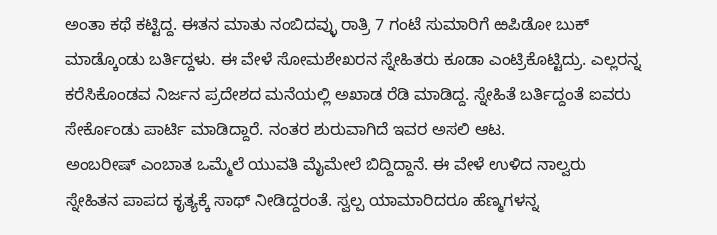ಅಂತಾ ಕಥೆ ಕಟ್ಟಿದ್ದ. ಈತನ ಮಾತು ನಂಬಿದವ್ಳು ರಾತ್ರಿ 7 ಗಂಟೆ ಸುಮಾರಿಗೆ ಱಪಿಡೋ ಬುಕ್ ಮಾಡ್ಕೊಂಡು ಬರ್ತಿದ್ದಳು. ಈ ವೇಳೆ ಸೋಮಶೇಖರನ ಸ್ನೇಹಿತರು ಕೂಡಾ ಎಂಟ್ರಿಕೊಟ್ಟಿದ್ರು. ಎಲ್ಲರನ್ನ ಕರೆಸಿಕೊಂಡವ ನಿರ್ಜನ ಪ್ರದೇಶದ ಮನೆಯಲ್ಲಿ ಅಖಾಡ ರೆಡಿ ಮಾಡಿದ್ದ. ಸ್ನೇಹಿತೆ ಬರ್ತಿದ್ದಂತೆ ಐವರು ಸೇರ್ಕೊಂಡು ಪಾರ್ಟಿ ಮಾಡಿದ್ದಾರೆ. ನಂತರ ಶುರುವಾಗಿದೆ ಇವರ ಅಸಲಿ ಆಟ.
ಅಂಬರೀಷ್ ಎಂಬಾತ ಒಮ್ಮೆಲೆ ಯುವತಿ ಮೈಮೇಲೆ ಬಿದ್ದಿದ್ದಾನೆ. ಈ ವೇಳೆ ಉಳಿದ ನಾಲ್ವರು ಸ್ನೇಹಿತನ ಪಾಪದ ಕೃತ್ಯಕ್ಕೆ ಸಾಥ್ ನೀಡಿದ್ದರಂತೆ. ಸ್ವಲ್ಪ ಯಾಮಾರಿದರೂ ಹೆಣ್ಮಗಳನ್ನ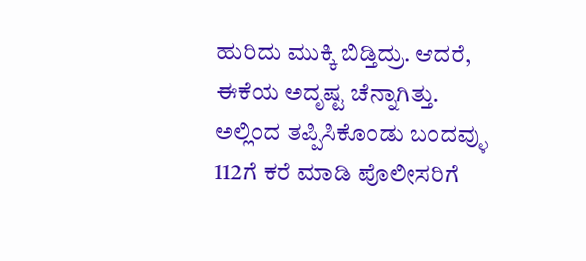ಹುರಿದು ಮುಕ್ಕಿ ಬಿಡ್ತಿದ್ರು. ಆದರೆ, ಈಕೆಯ ಅದೃಷ್ಟ ಚೆನ್ನಾಗಿತ್ತು. ಅಲ್ಲಿಂದ ತಪ್ಪಿಸಿಕೊಂಡು ಬಂದವ್ಳು 112ಗೆ ಕರೆ ಮಾಡಿ ಪೊಲೀಸರಿಗೆ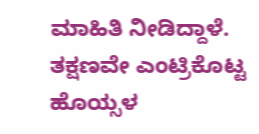ಮಾಹಿತಿ ನೀಡಿದ್ದಾಳೆ. ತಕ್ಷಣವೇ ಎಂಟ್ರಿಕೊಟ್ಟ ಹೊಯ್ಸಳ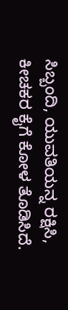ಸಿಬ್ಬಂದಿ, ಯುವತಿಯನ್ನ ರಕ್ಷಿಸಿ, ಕೀಚಕರ ಕೈಗೆ ಕೋಳ ತೊಡಿಸಿದೆ.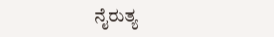ನೈರುತ್ಯ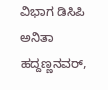ವಿಭಾಗ ಡಿಸಿಪಿ ಅನಿತಾ ಹದ್ದಣ್ಣನವರ್,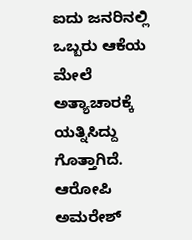ಐದು ಜನರಿನಲ್ಲಿ ಒಬ್ಬರು ಆಕೆಯ ಮೇಲೆ ಅತ್ಯಾಚಾರಕ್ಕೆ ಯತ್ನಿಸಿದ್ದು ಗೊತ್ತಾಗಿದೆ. ಆರೋಪಿ ಅಮರೇಶ್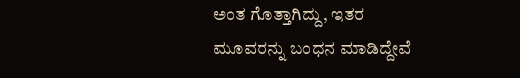ಅಂತ ಗೊತ್ತಾಗಿದ್ದು, ಇತರ ಮೂವರನ್ನು ಬಂಧನ ಮಾಡಿದ್ದೇವೆ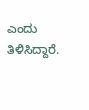ಎಂದು ತಿಳಿಸಿದ್ದಾರೆ.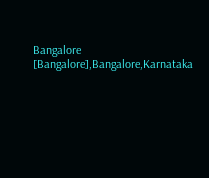Bangalore [Bangalore],Bangalore,Karnataka